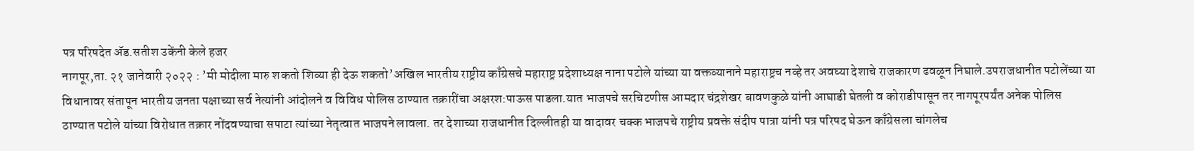पत्र परिषदेत ॲड.सतीश उकेंनी केले हजर
नागपूर,ता. २१ जानेवारी २०२२ : ’मी मोदीला मारु शकतो शिव्या ही देऊ शकतो’अखिल भारतीय राष्ट्रीय काँग्रेसचे महाराष्ट्र प्रदेशाध्यक्ष नाना पटोले यांच्या या वक्तव्यानाने महाराष्ट्रच नव्हे तर अवघ्या देशाचे राजकारण ढवळून निघाले.उपराजधानीत पटोलेंच्या या विधानावर संतापून भारतीय जनता पक्षाच्या सर्व नेत्यांनी आंदोलने व विविध पोलिस ठाण्यात तक्रारींचा अक्षरश:पाऊस पाडला.यात भाजपचे सरचिटणीस आमदार चंद्रशेखर बावणकुळे यांनी आघाडी घेतली व कोराडीपासून तर नागपूरपर्यंत अनेक पोलिस ठाण्यात पटोले यांच्या विरोधात तक्रार नोंदवण्याचा सपाटा त्यांच्या नेतृत्वात भाजपने लावला. तर देशाच्या राजधानीत दिल्लीतही या वादावर चक्क भाजपचे राष्ट्रीय प्रवक्ते संदीप पात्रा यांनी पत्र परिषद घेऊन काँग्रेसला चांगलेच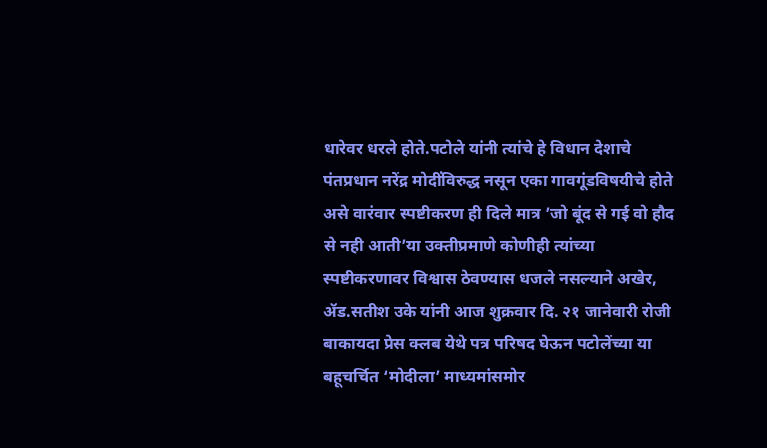धारेवर धरले होते.पटोले यांनी त्यांचे हे विधान देशाचे पंतप्रधान नरेंद्र मोदींविरुद्ध नसून एका गावगूंडविषयीचे होते असे वारंवार स्पष्टीकरण ही दिले मात्र ’जो बूंद से गई वो हौद से नही आती’या उक्तीप्रमाणे कोणीही त्यांच्या स्पष्टीकरणावर विश्वास ठेवण्यास धजले नसल्याने अखेर, ॲड.सतीश उके यांनी आज शुक्रवार दि. २१ जानेवारी रोजी बाकायदा प्रेस क्लब येथे पत्र परिषद घेऊन पटोलेंच्या या बहूचर्चित ‘मोदीला’ माध्यमांसमोर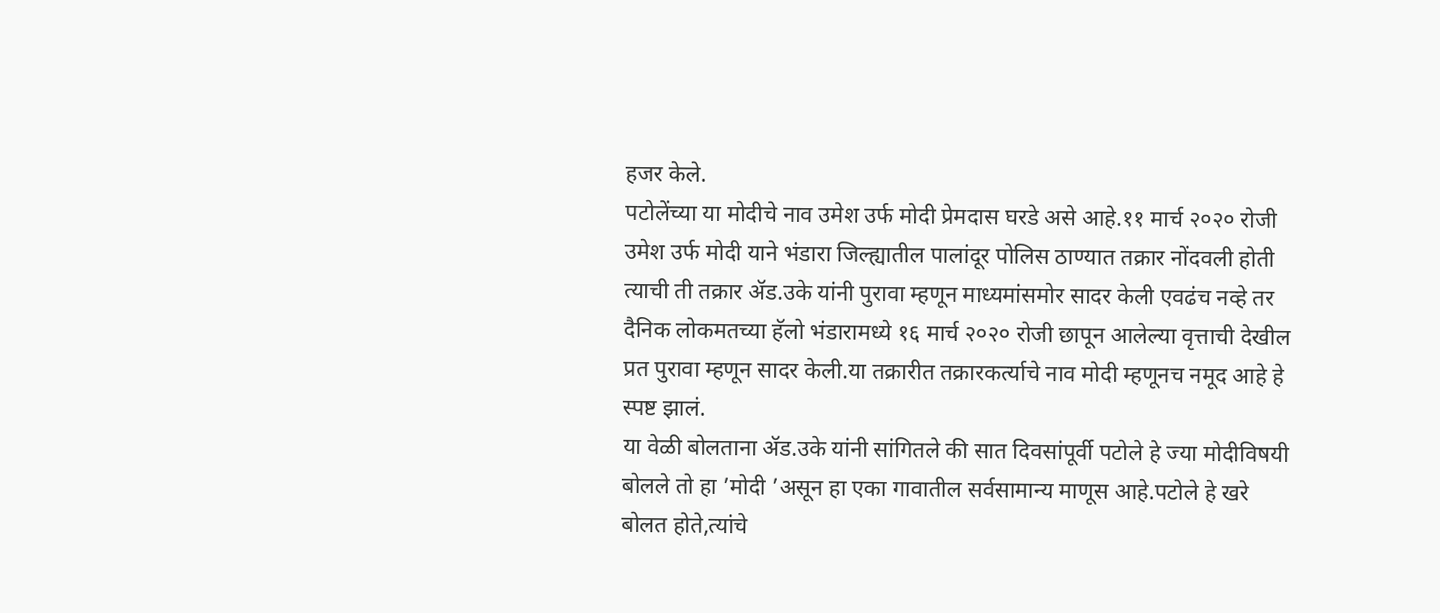हजर केले.
पटोलेंच्या या मोदीचे नाव उमेश उर्फ मोदी प्रेमदास घरडे असे आहे.११ मार्च २०२० रोजी उमेश उर्फ मोदी याने भंडारा जिल्ह्यातील पालांदूर पोलिस ठाण्यात तक्रार नोंदवली होती त्याची ती तक्रार ॲड.उके यांनी पुरावा म्हणून माध्यमांसमोर सादर केली एवढंच नव्हे तर दैनिक लोकमतच्या हॅलो भंडारामध्ये १६ मार्च २०२० रोजी छापून आलेल्या वृत्ताची देखील प्रत पुरावा म्हणून सादर केली.या तक्रारीत तक्रारकर्त्याचे नाव मोदी म्हणूनच नमूद आहे हे स्पष्ट झालं.
या वेळी बोलताना ॲड.उके यांनी सांगितले की सात दिवसांपूर्वी पटोले हे ज्या मोदीविषयी बोलले तो हा ’मोदी ’असून हा एका गावातील सर्वसामान्य माणूस आहे.पटोले हे खरे बोलत होते,त्यांचे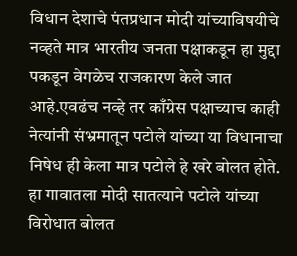विधान देशाचे पंतप्रधान मोदी यांच्याविषयीचे नव्हते मात्र भारतीय जनता पक्षाकडून हा मुद्दा पकडून वेगळेच राजकारण केले जात आहे.एवढंच नव्हे तर काँग्रेस पक्षाच्याच काही नेत्यांनी संभ्रमातून पटोले यांच्या या विधानाचा निषेध ही केला मात्र पटोले हे खरे बोलत होते.
हा गावातला मोदी सातत्याने पटोले यांच्या विरोधात बोलत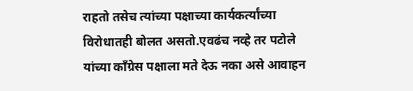राहतो तसेच त्यांच्या पक्षाच्या कार्यकर्त्यांच्या विरोधातही बोलत असतो.एवढंच नव्हे तर पटोले यांच्या काँग्रेस पक्षाला मते देऊ नका असे आवाहन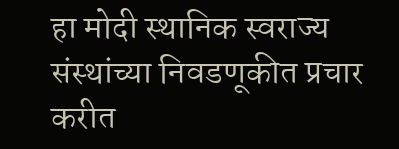हा मोदी स्थानिक स्वराज्य संस्थांच्या निवडणूकीत प्रचार करीत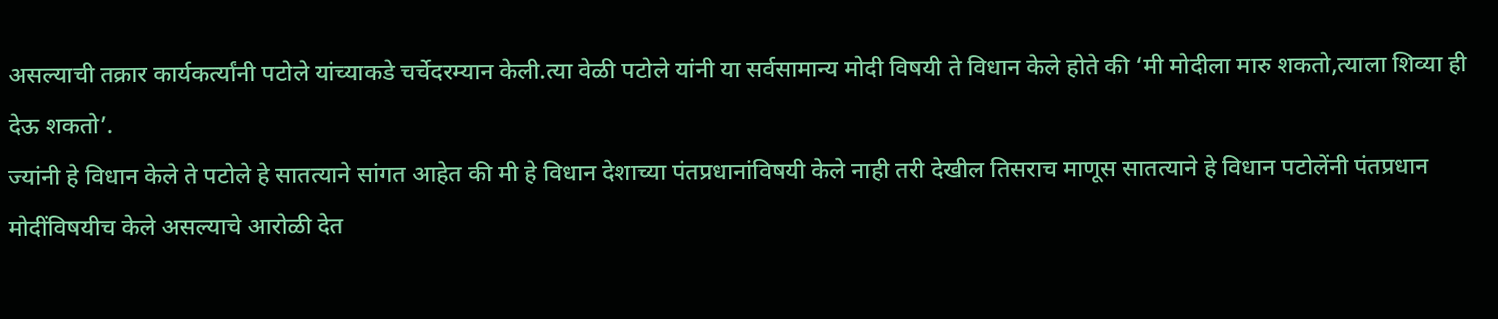असल्याची तक्रार कार्यकर्त्यांनी पटोले यांच्याकडे चर्चेदरम्यान केली.त्या वेळी पटोले यांनी या सर्वसामान्य मोदी विषयी ते विधान केले होते की ‘मी मोदीला मारु शकतो,त्याला शिव्या ही देऊ शकतो’.
ज्यांनी हे विधान केले ते पटोले हे सातत्याने सांगत आहेत की मी हे विधान देशाच्या पंतप्रधानांविषयी केले नाही तरी देखील तिसराच माणूस सातत्याने हे विधान पटोलेंनी पंतप्रधान मोदींविषयीच केले असल्याचे आरोळी देत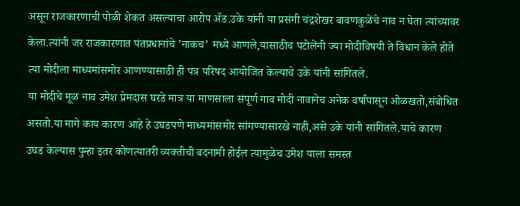असून राजकारणाची पोळी शेकत असल्याचा आरोप ॲड.उके यांनी या प्रसंगी चंद्रशेखर बावणकुळेंचे नाव न घेता त्यांच्यावर केला.त्यांनी जर राजकारणात पंतप्रधानांचे ’नाकच’ मध्ये आणले,यासाठीच पटोलेंनी ज्या मोदीविषयी ते विधान केले होते त्या मोदीला माध्यमांसमोर आणण्यासाठी ही पत्र परिषद आयोजित केल्याचे उके यांनी सांगितले.
या मोदीचे मूळ नाव उमेश प्रेमदास घरडे मात्र या माणसाला संपूर्ण गाव मोदी नावानेच अनेक वर्षांपासून ओळखतो,संबोधित असतो.या मागे काय कारण आहे हे उघडपणे माध्यमांसमोर सांगण्यासारखे नाही,असे उके यांनी सांगितले.याचे कारण उघड केल्यास पुन्हा इतर कोणत्यातरी व्यक्तीची बदनामी होईल त्यामुळेच उमेश याला समस्त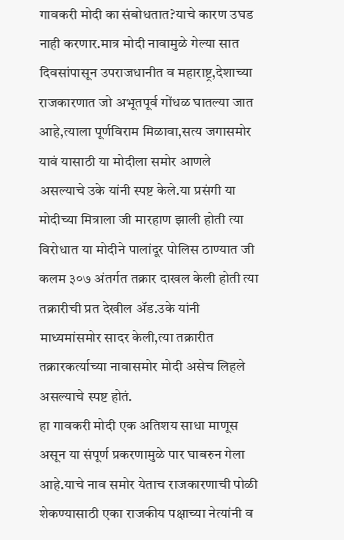गावकरी मोदी का संबोधतात?याचे कारण उघड नाही करणार.मात्र मोदी नावामुळे गेल्या सात दिवसांपासून उपराजधानीत व महाराष्ट्र,देशाच्या राजकारणात जो अभूतपूर्व गोंधळ घातल्या जात आहे,त्याला पूर्णविराम मिळावा,सत्य जगासमोर यावं यासाठी या मोदीला समोर आणले असल्याचे उके यांनी स्पष्ट केले.या प्रसंगी या मोदीच्या मित्राला जी मारहाण झाली होती त्या विरोधात या मोदीने पालांदूर पोलिस ठाण्यात जी कलम ३०७ अंतर्गत तक्रार दाखल केली होती त्या तक्रारीची प्रत देखील ॲड.उके यांनी माध्यमांसमोर सादर केली,त्या तक्रारीत तक्रारकर्त्याच्या नावासमोर मोदी असेच लिहले असल्याचे स्पष्ट होतं.
हा गावकरी मोदी एक अतिशय साधा माणूस असून या संपूर्ण प्रकरणामुळे पार घाबरुन गेला आहे.याचे नाव समोर येताच राजकारणाची पोळी शेकण्यासाठी एका राजकीय पक्षाच्या नेत्यांनी व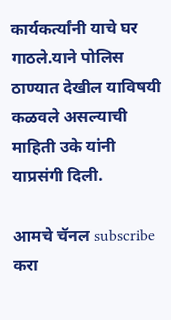कार्यकर्त्यांनी याचे घर गाठले.याने पोलिस ठाण्यात देखील याविषयी कळवले असल्याची माहिती उके यांनी याप्रसंगी दिली.

आमचे चॅनल subscribe करा